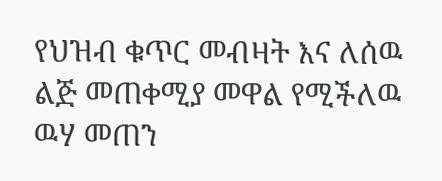የህዝብ ቁጥር መብዛት እና ለሰዉ ልጅ መጠቀሚያ መዋል የሚችለዉ ዉሃ መጠን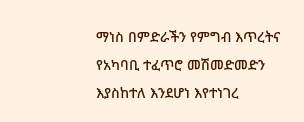ማነስ በምድራችን የምግብ እጥረትና የአካባቢ ተፈጥሮ መሽመድመድን እያስከተለ እንደሆነ እየተነገረ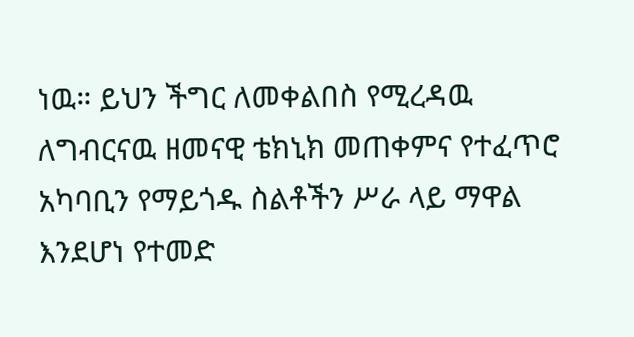ነዉ። ይህን ችግር ለመቀልበስ የሚረዳዉ ለግብርናዉ ዘመናዊ ቴክኒክ መጠቀምና የተፈጥሮ አካባቢን የማይጎዱ ስልቶችን ሥራ ላይ ማዋል እንደሆነ የተመድ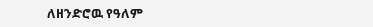ለዘንድሮዉ የዓለም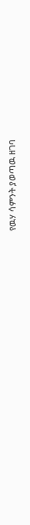የዉሃ ሳምንት ያወጣዉ ዘገባ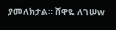ያመለክታል። ሸዋዬ ለገሠw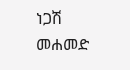ነጋሽ መሐመድ